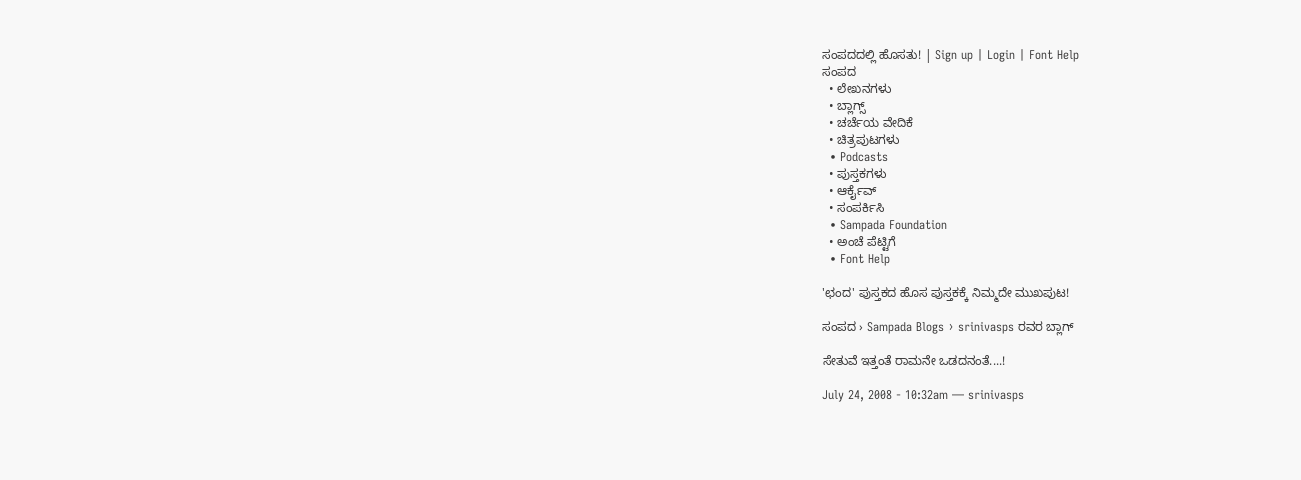ಸಂಪದದಲ್ಲಿ ಹೊಸತು! | Sign up | Login | Font Help
ಸಂಪದ
  • ಲೇಖನಗಳು
  • ಬ್ಲಾಗ್ಸ್
  • ಚರ್ಚೆಯ ವೇದಿಕೆ
  • ಚಿತ್ರಪುಟಗಳು
  • Podcasts
  • ಪುಸ್ತಕಗಳು
  • ಆರ್ಕೈವ್
  • ಸಂಪರ್ಕಿಸಿ
  • Sampada Foundation
  • ಅಂಚೆ ಪೆಟ್ಟಿಗೆ
  • Font Help

'ಛಂದ' ಪುಸ್ತಕದ ಹೊಸ ಪುಸ್ತಕಕ್ಕೆ ನಿಮ್ಮದೇ ಮುಖಪುಟ!

ಸಂಪದ › Sampada Blogs › srinivasps ರವರ ಬ್ಲಾಗ್

ಸೇತುವೆ ಇತ್ತಂತೆ ರಾಮನೇ ಒಡದನಂತೆ....!

July 24, 2008 - 10:32am — srinivasps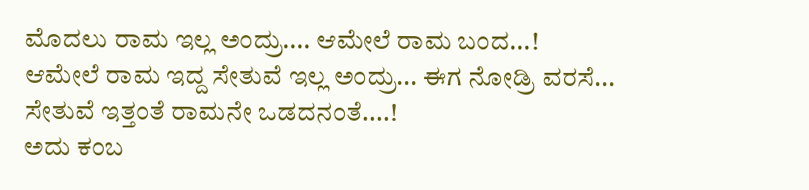ಮೊದಲು ರಾಮ ಇಲ್ಲ ಅಂದ್ರು.... ಆಮೇಲೆ ರಾಮ ಬಂದ...!
ಆಮೇಲೆ ರಾಮ ಇದ್ದ ಸೇತುವೆ ಇಲ್ಲ ಅಂದ್ರು... ಈಗ ನೋಡ್ರಿ ವರಸೆ...
ಸೇತುವೆ ಇತ್ತಂತೆ ರಾಮನೇ ಒಡದನಂತೆ....!
ಅದು ಕಂಬ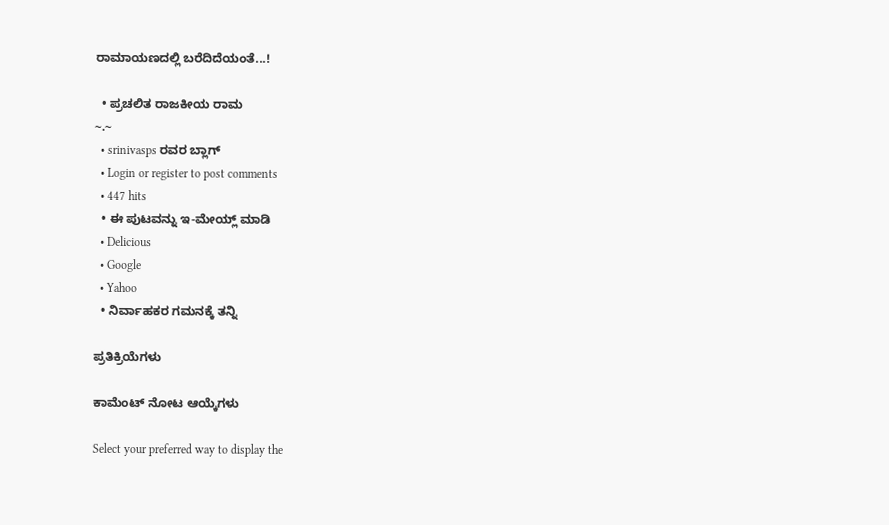ರಾಮಾಯಣದಲ್ಲಿ ಬರೆದಿದೆಯಂತೆ...!

  • ಪ್ರಚಲಿತ ರಾಜಕೀಯ ರಾಮ
~.~
  • srinivasps ರವರ ಬ್ಲಾಗ್
  • Login or register to post comments
  • 447 hits
  • ಈ ಪುಟವನ್ನು ಇ-ಮೇಯ್ಲ್ ಮಾಡಿ
  • Delicious
  • Google
  • Yahoo
  • ನಿರ್ವಾಹಕರ ಗಮನಕ್ಕೆ ತನ್ನಿ

ಪ್ರತಿಕ್ರಿಯೆಗಳು

ಕಾಮೆಂಟ್ ನೋಟ ಆಯ್ಕೆಗಳು

Select your preferred way to display the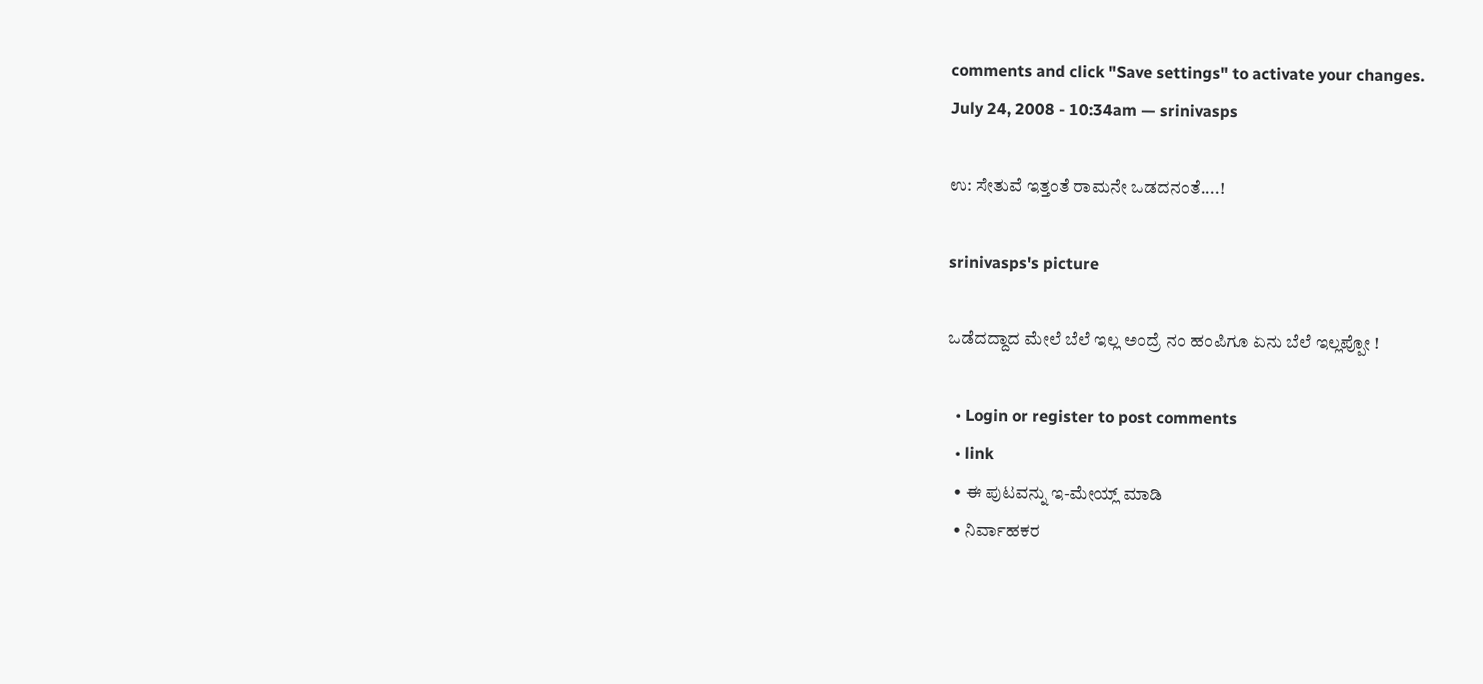comments and click "Save settings" to activate your changes.
July 24, 2008 - 10:34am — srinivasps

ಉ: ಸೇತುವೆ ಇತ್ತಂತೆ ರಾಮನೇ ಒಡದನಂತೆ....!

srinivasps's picture

ಒಡೆದದ್ದಾದ ಮೇಲೆ ಬೆಲೆ ಇಲ್ಲ ಅಂದ್ರೆ ನಂ ಹಂಪಿಗೂ ಏನು ಬೆಲೆ ಇಲ್ಲಪ್ಪೋ !

  • Login or register to post comments
  • link
  • ಈ ಪುಟವನ್ನು ಇ-ಮೇಯ್ಲ್ ಮಾಡಿ
  • ನಿರ್ವಾಹಕರ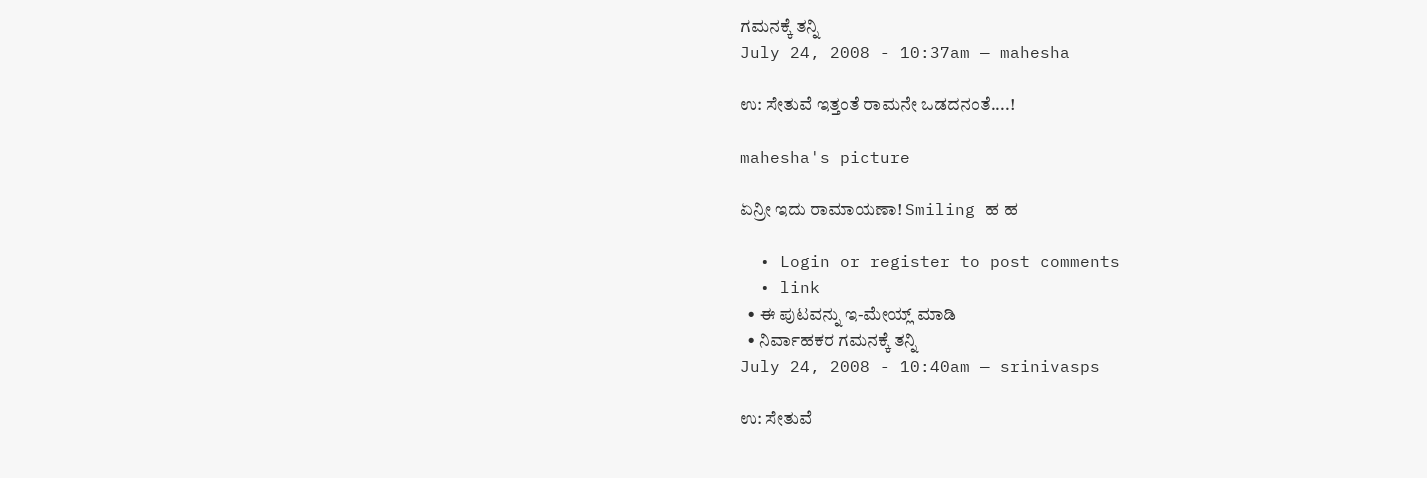ಗಮನಕ್ಕೆ ತನ್ನಿ
July 24, 2008 - 10:37am — mahesha

ಉ: ಸೇತುವೆ ಇತ್ತಂತೆ ರಾಮನೇ ಒಡದನಂತೆ....!

mahesha's picture

ಏನ್ರೀ ಇದು ರಾಮಾಯಣಾ! Smiling ಹ ಹ

  • Login or register to post comments
  • link
  • ಈ ಪುಟವನ್ನು ಇ-ಮೇಯ್ಲ್ ಮಾಡಿ
  • ನಿರ್ವಾಹಕರ ಗಮನಕ್ಕೆ ತನ್ನಿ
July 24, 2008 - 10:40am — srinivasps

ಉ: ಸೇತುವೆ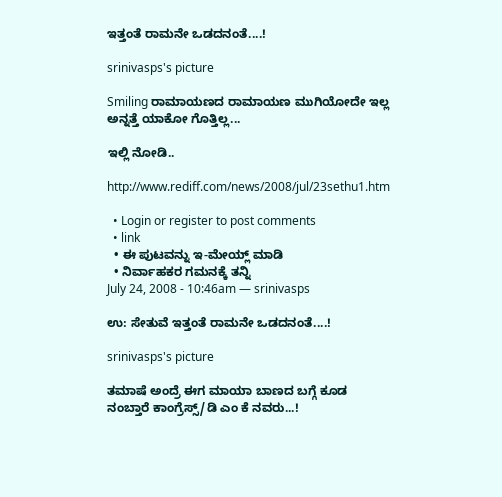ಇತ್ತಂತೆ ರಾಮನೇ ಒಡದನಂತೆ....!

srinivasps's picture

Smiling ರಾಮಾಯಣದ ರಾಮಾಯಣ ಮುಗಿಯೋದೇ ಇಲ್ಲ ಅನ್ನತ್ತೆ ಯಾಕೋ ಗೊತ್ತಿಲ್ಲ...

ಇಲ್ಲಿ ನೋಡಿ..

http://www.rediff.com/news/2008/jul/23sethu1.htm

  • Login or register to post comments
  • link
  • ಈ ಪುಟವನ್ನು ಇ-ಮೇಯ್ಲ್ ಮಾಡಿ
  • ನಿರ್ವಾಹಕರ ಗಮನಕ್ಕೆ ತನ್ನಿ
July 24, 2008 - 10:46am — srinivasps

ಉ: ಸೇತುವೆ ಇತ್ತಂತೆ ರಾಮನೇ ಒಡದನಂತೆ....!

srinivasps's picture

ತಮಾಷೆ ಅಂದ್ರೆ ಈಗ ಮಾಯಾ ಬಾಣದ ಬಗ್ಗೆ ಕೂಡ ನಂಬ್ತಾರೆ ಕಾಂಗ್ರೆಸ್ಸ್/ಡಿ ಎಂ ಕೆ ನವರು...!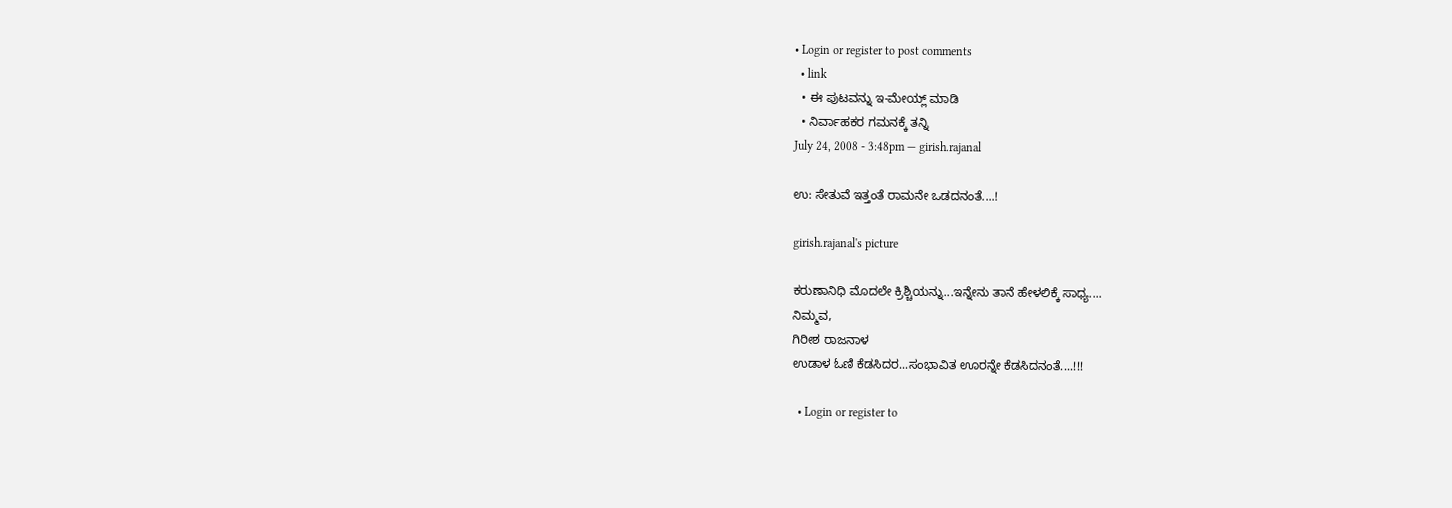• Login or register to post comments
  • link
  • ಈ ಪುಟವನ್ನು ಇ-ಮೇಯ್ಲ್ ಮಾಡಿ
  • ನಿರ್ವಾಹಕರ ಗಮನಕ್ಕೆ ತನ್ನಿ
July 24, 2008 - 3:48pm — girish.rajanal

ಉ: ಸೇತುವೆ ಇತ್ತಂತೆ ರಾಮನೇ ಒಡದನಂತೆ....!

girish.rajanal's picture

ಕರುಣಾನಿಧಿ ಮೊದಲೇ ಕ್ರಿಶ್ಚಿಯನ್ನು...ಇನ್ನೇನು ತಾನೆ ಹೇಳಲಿಕ್ಕೆ ಸಾಧ್ಯ....
ನಿಮ್ಮವ,
ಗಿರೀಶ ರಾಜನಾಳ
ಉಡಾಳ ಓಣಿ ಕೆಡಸಿದರ...ಸಂಭಾವಿತ ಊರನ್ನೇ ಕೆಡಸಿದನಂತೆ....!!!

  • Login or register to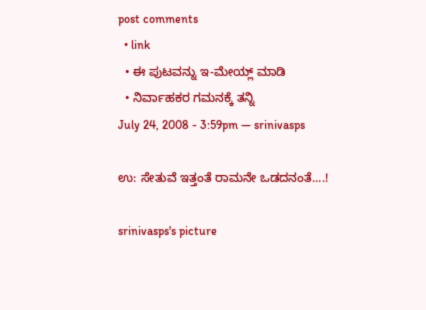post comments
  • link
  • ಈ ಪುಟವನ್ನು ಇ-ಮೇಯ್ಲ್ ಮಾಡಿ
  • ನಿರ್ವಾಹಕರ ಗಮನಕ್ಕೆ ತನ್ನಿ
July 24, 2008 - 3:59pm — srinivasps

ಉ: ಸೇತುವೆ ಇತ್ತಂತೆ ರಾಮನೇ ಒಡದನಂತೆ....!

srinivasps's picture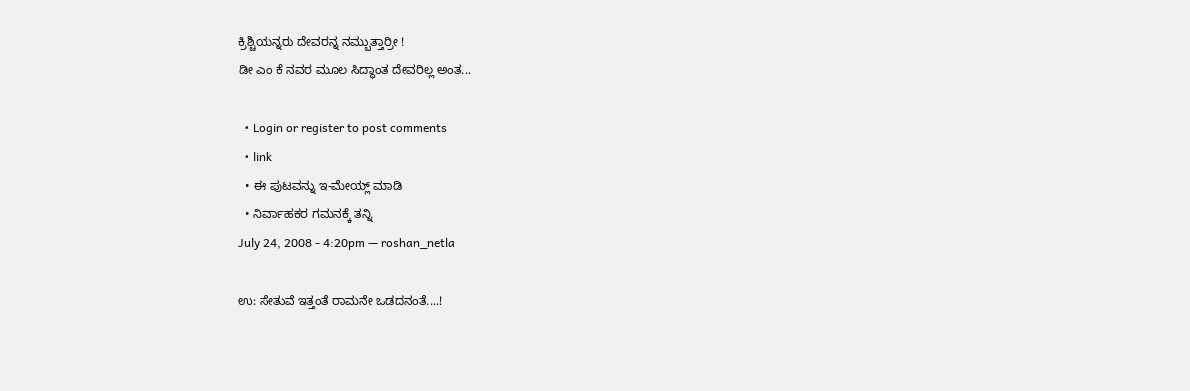ಕ್ರಿಶ್ಚಿಯನ್ನರು ದೇವರನ್ನ ನಮ್ಬುತ್ತಾರ್ರೀ !
ಡೀ ಎಂ ಕೆ ನವರ ಮೂಲ ಸಿದ್ಧಾಂತ ದೇವರಿಲ್ಲ ಅಂತ...

  • Login or register to post comments
  • link
  • ಈ ಪುಟವನ್ನು ಇ-ಮೇಯ್ಲ್ ಮಾಡಿ
  • ನಿರ್ವಾಹಕರ ಗಮನಕ್ಕೆ ತನ್ನಿ
July 24, 2008 - 4:20pm — roshan_netla

ಉ: ಸೇತುವೆ ಇತ್ತಂತೆ ರಾಮನೇ ಒಡದನಂತೆ....!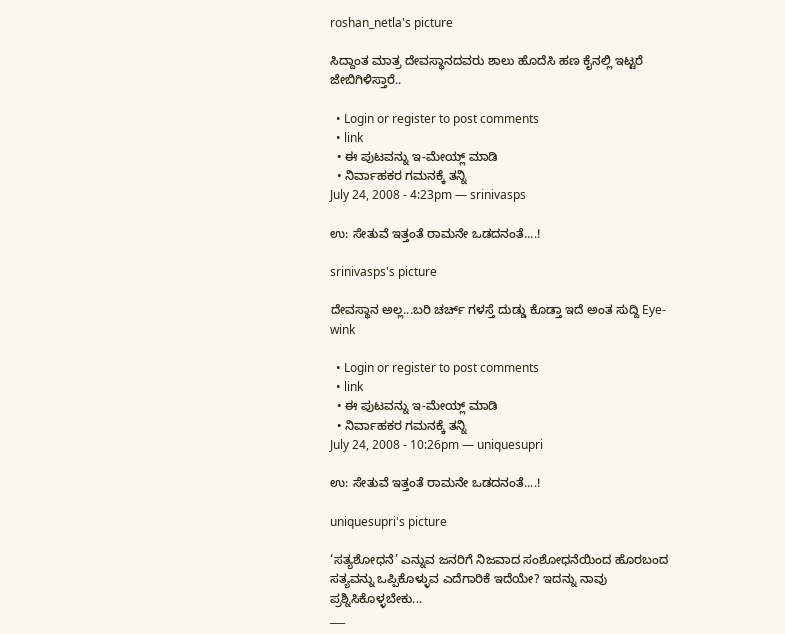roshan_netla's picture

ಸಿದ್ದಾಂತ ಮಾತ್ರ ದೇವಸ್ಥಾನದವರು ಶಾಲು ಹೊದೆಸಿ ಹಣ ಕೈನಲ್ಲಿ ಇಟ್ಟರೆ ಜೇಬಿಗಿಳಿಸ್ತಾರೆ..

  • Login or register to post comments
  • link
  • ಈ ಪುಟವನ್ನು ಇ-ಮೇಯ್ಲ್ ಮಾಡಿ
  • ನಿರ್ವಾಹಕರ ಗಮನಕ್ಕೆ ತನ್ನಿ
July 24, 2008 - 4:23pm — srinivasps

ಉ: ಸೇತುವೆ ಇತ್ತಂತೆ ರಾಮನೇ ಒಡದನಂತೆ....!

srinivasps's picture

ದೇವಸ್ಥಾನ ಅಲ್ಲ...ಬರಿ ಚರ್ಚ್ ಗಳಸ್ತೆ ದುಡ್ಡು ಕೊಡ್ತಾ ಇದೆ ಅಂತ ಸುದ್ದಿ Eye-wink

  • Login or register to post comments
  • link
  • ಈ ಪುಟವನ್ನು ಇ-ಮೇಯ್ಲ್ ಮಾಡಿ
  • ನಿರ್ವಾಹಕರ ಗಮನಕ್ಕೆ ತನ್ನಿ
July 24, 2008 - 10:26pm — uniquesupri

ಉ: ಸೇತುವೆ ಇತ್ತಂತೆ ರಾಮನೇ ಒಡದನಂತೆ....!

uniquesupri's picture

‘ಸತ್ಯಶೋಧನೆ’ ಎನ್ನುವ ಜನರಿಗೆ ನಿಜವಾದ ಸಂಶೋಧನೆಯಿಂದ ಹೊರಬಂದ ಸತ್ಯವನ್ನು ಒಪ್ಪಿಕೊಳ್ಳುವ ಎದೆಗಾರಿಕೆ ಇದೆಯೇ? ಇದನ್ನು ನಾವು ಪ್ರಶ್ನಿಸಿಕೊಳ್ಳಬೇಕು...
___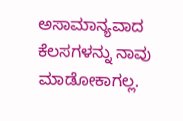ಅಸಾಮಾನ್ಯವಾದ ಕೆಲಸಗಳನ್ನು ನಾವು ಮಾಡೋಕಾಗಲ್ಲ.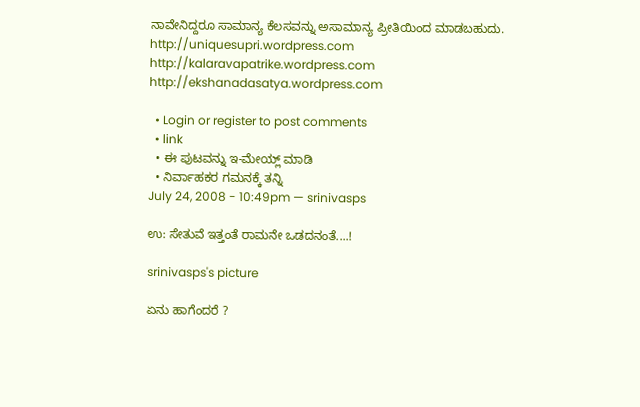ನಾವೇನಿದ್ದರೂ ಸಾಮಾನ್ಯ ಕೆಲಸವನ್ನು ಅಸಾಮಾನ್ಯ ಪ್ರೀತಿಯಿಂದ ಮಾಡಬಹುದು.
http://uniquesupri.wordpress.com
http://kalaravapatrike.wordpress.com
http://ekshanadasatya.wordpress.com

  • Login or register to post comments
  • link
  • ಈ ಪುಟವನ್ನು ಇ-ಮೇಯ್ಲ್ ಮಾಡಿ
  • ನಿರ್ವಾಹಕರ ಗಮನಕ್ಕೆ ತನ್ನಿ
July 24, 2008 - 10:49pm — srinivasps

ಉ: ಸೇತುವೆ ಇತ್ತಂತೆ ರಾಮನೇ ಒಡದನಂತೆ....!

srinivasps's picture

ಏನು ಹಾಗೆಂದರೆ ?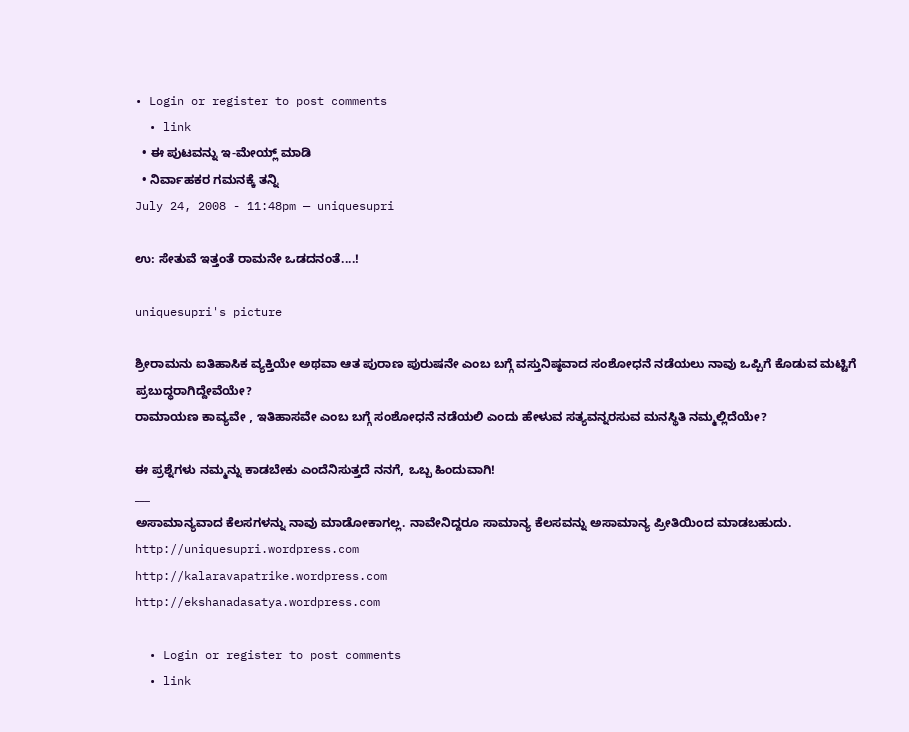• Login or register to post comments
  • link
  • ಈ ಪುಟವನ್ನು ಇ-ಮೇಯ್ಲ್ ಮಾಡಿ
  • ನಿರ್ವಾಹಕರ ಗಮನಕ್ಕೆ ತನ್ನಿ
July 24, 2008 - 11:48pm — uniquesupri

ಉ: ಸೇತುವೆ ಇತ್ತಂತೆ ರಾಮನೇ ಒಡದನಂತೆ....!

uniquesupri's picture

ಶ್ರೀರಾಮನು ಐತಿಹಾಸಿಕ ವ್ಯಕ್ತಿಯೇ ಅಥವಾ ಆತ ಪುರಾಣ ಪುರುಷನೇ ಎಂಬ ಬಗ್ಗೆ ವಸ್ತುನಿಷ್ಠವಾದ ಸಂಶೋಧನೆ ನಡೆಯಲು ನಾವು ಒಪ್ಪಿಗೆ ಕೊಡುವ ಮಟ್ಟಿಗೆ ಪ್ರಬುದ್ಧರಾಗಿದ್ದೇವೆಯೇ?
ರಾಮಾಯಣ ಕಾವ್ಯವೇ , ಇತಿಹಾಸವೇ ಎಂಬ ಬಗ್ಗೆ ಸಂಶೋಧನೆ ನಡೆಯಲಿ ಎಂದು ಹೇಳುವ ಸತ್ಯವನ್ನರಸುವ ಮನಸ್ಥಿತಿ ನಮ್ಮಲ್ಲಿದೆಯೇ?

ಈ ಪ್ರಶ್ನೆಗಳು ನಮ್ಮನ್ನು ಕಾಡಬೇಕು ಎಂದೆನಿಸುತ್ತದೆ ನನಗೆ, ಒಬ್ಬ ಹಿಂದುವಾಗಿ!
___
ಅಸಾಮಾನ್ಯವಾದ ಕೆಲಸಗಳನ್ನು ನಾವು ಮಾಡೋಕಾಗಲ್ಲ. ನಾವೇನಿದ್ದರೂ ಸಾಮಾನ್ಯ ಕೆಲಸವನ್ನು ಅಸಾಮಾನ್ಯ ಪ್ರೀತಿಯಿಂದ ಮಾಡಬಹುದು.
http://uniquesupri.wordpress.com
http://kalaravapatrike.wordpress.com
http://ekshanadasatya.wordpress.com

  • Login or register to post comments
  • link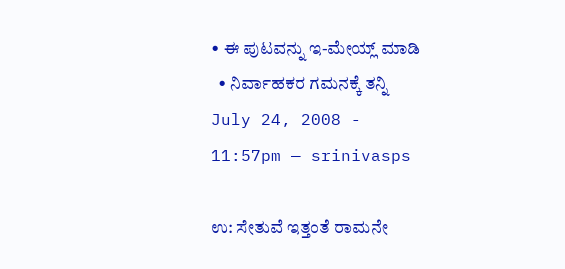• ಈ ಪುಟವನ್ನು ಇ-ಮೇಯ್ಲ್ ಮಾಡಿ
  • ನಿರ್ವಾಹಕರ ಗಮನಕ್ಕೆ ತನ್ನಿ
July 24, 2008 - 11:57pm — srinivasps

ಉ: ಸೇತುವೆ ಇತ್ತಂತೆ ರಾಮನೇ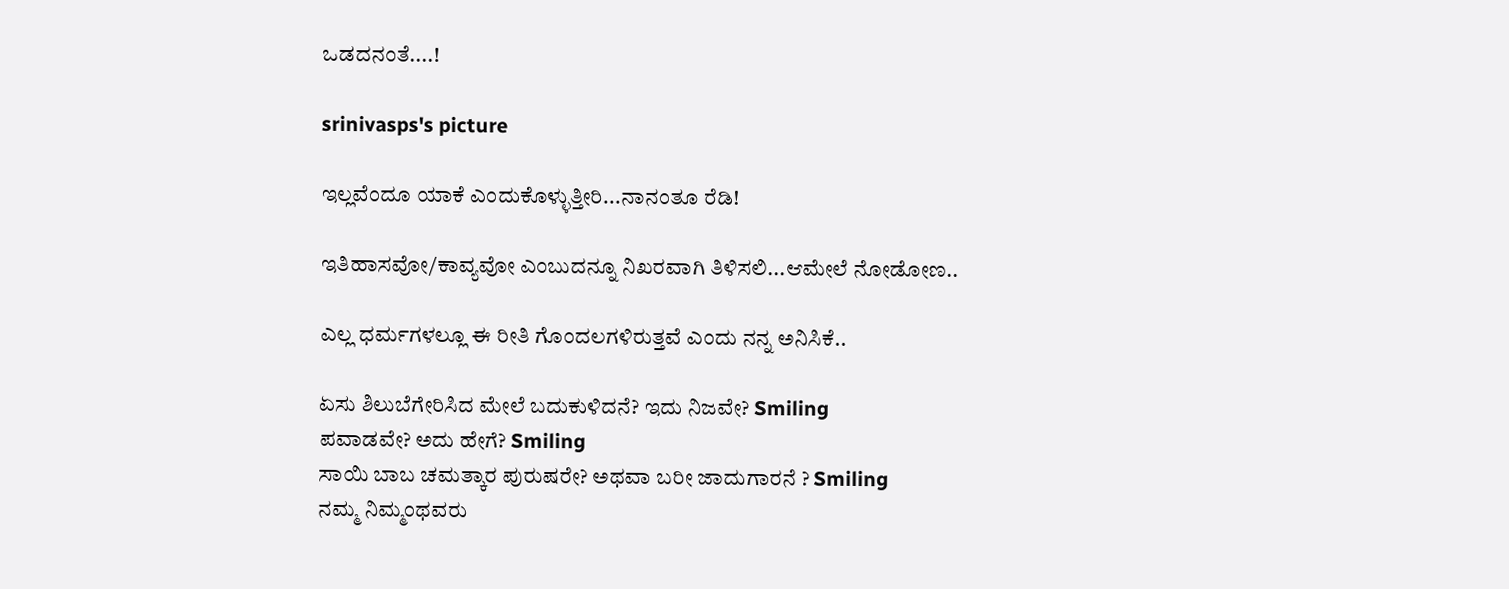ಒಡದನಂತೆ....!

srinivasps's picture

ಇಲ್ಲವೆಂದೂ ಯಾಕೆ ಎಂದುಕೊಳ್ಳುತ್ತೀರಿ...ನಾನಂತೂ ರೆಡಿ!

ಇತಿಹಾಸವೋ/ಕಾವ್ಯವೋ ಎಂಬುದನ್ನೂ ನಿಖರವಾಗಿ ತಿಳಿಸಲಿ...ಆಮೇಲೆ ನೋಡೋಣ..

ಎಲ್ಲ ಧರ್ಮಗಳಲ್ಲೂ ಈ ರೀತಿ ಗೊಂದಲಗಳಿರುತ್ತವೆ ಎಂದು ನನ್ನ ಅನಿಸಿಕೆ..

ಏಸು ಶಿಲುಬೆಗೇರಿಸಿದ ಮೇಲೆ ಬದುಕುಳಿದನೆ? ಇದು ನಿಜವೇ? Smiling
ಪವಾಡವೇ? ಅದು ಹೇಗೆ? Smiling
ಸಾಯಿ ಬಾಬ ಚಮತ್ಕಾರ ಪುರುಷರೇ? ಅಥವಾ ಬರೀ ಜಾದುಗಾರನೆ ? Smiling
ನಮ್ಮ ನಿಮ್ಮಂಥವರು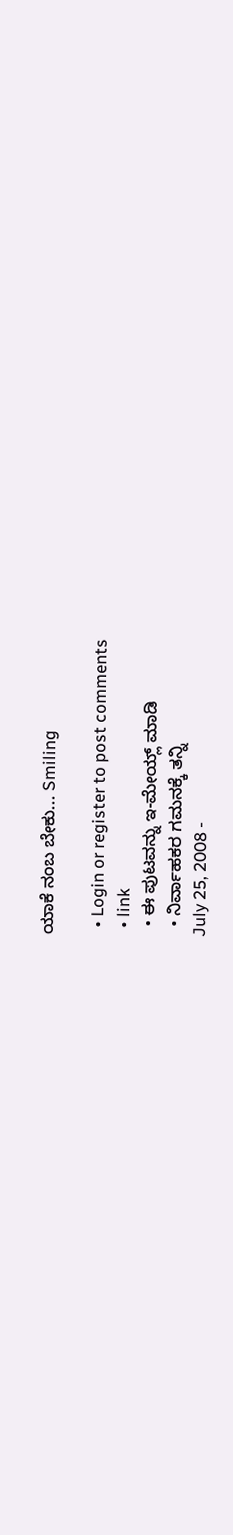ಯಾಕೆ ನಂಬ ಬೇಕು... Smiling

  • Login or register to post comments
  • link
  • ಈ ಪುಟವನ್ನು ಇ-ಮೇಯ್ಲ್ ಮಾಡಿ
  • ನಿರ್ವಾಹಕರ ಗಮನಕ್ಕೆ ತನ್ನಿ
July 25, 2008 -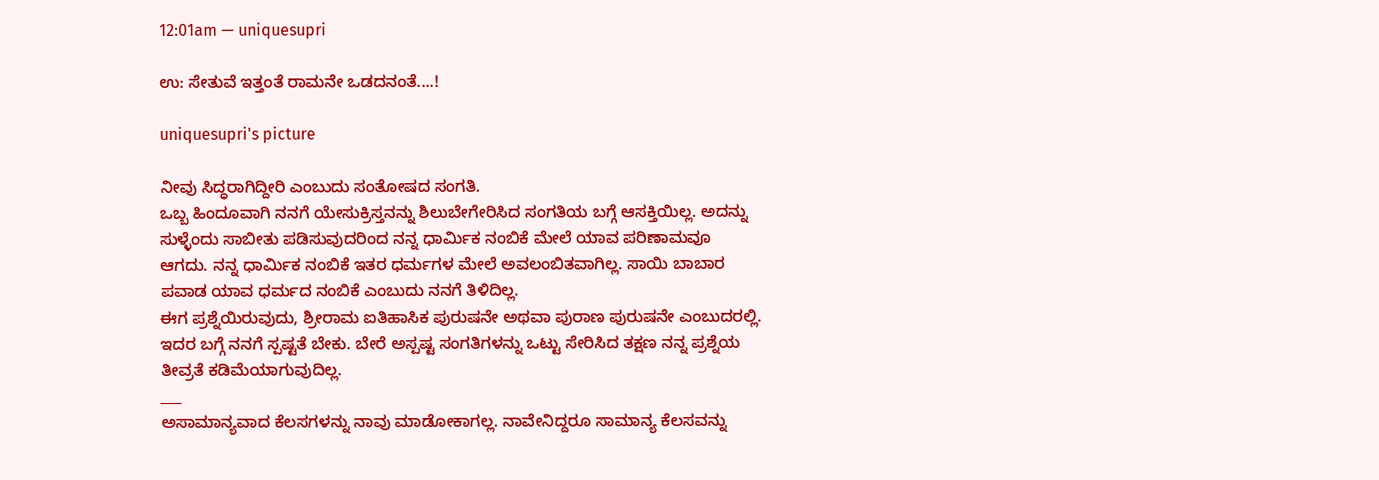12:01am — uniquesupri

ಉ: ಸೇತುವೆ ಇತ್ತಂತೆ ರಾಮನೇ ಒಡದನಂತೆ....!

uniquesupri's picture

ನೀವು ಸಿದ್ಧರಾಗಿದ್ದೀರಿ ಎಂಬುದು ಸಂತೋಷದ ಸಂಗತಿ.
ಒಬ್ಬ ಹಿಂದೂವಾಗಿ ನನಗೆ ಯೇಸುಕ್ರಿಸ್ತನನ್ನು ಶಿಲುಬೇಗೇರಿಸಿದ ಸಂಗತಿಯ ಬಗ್ಗೆ ಆಸಕ್ತಿಯಿಲ್ಲ. ಅದನ್ನು ಸುಳ್ಳೆಂದು ಸಾಬೀತು ಪಡಿಸುವುದರಿಂದ ನನ್ನ ಧಾರ್ಮಿಕ ನಂಬಿಕೆ ಮೇಲೆ ಯಾವ ಪರಿಣಾಮವೂ ಆಗದು. ನನ್ನ ಧಾರ್ಮಿಕ ನಂಬಿಕೆ ಇತರ ಧರ್ಮಗಳ ಮೇಲೆ ಅವಲಂಬಿತವಾಗಿಲ್ಲ. ಸಾಯಿ ಬಾಬಾರ ಪವಾಡ ಯಾವ ಧರ್ಮದ ನಂಬಿಕೆ ಎಂಬುದು ನನಗೆ ತಿಳಿದಿಲ್ಲ.
ಈಗ ಪ್ರಶ್ನೆಯಿರುವುದು, ಶ್ರೀರಾಮ ಐತಿಹಾಸಿಕ ಪುರುಷನೇ ಅಥವಾ ಪುರಾಣ ಪುರುಷನೇ ಎಂಬುದರಲ್ಲಿ. ಇದರ ಬಗ್ಗೆ ನನಗೆ ಸ್ಪಷ್ಟತೆ ಬೇಕು. ಬೇರೆ ಅಸ್ಪಷ್ಟ ಸಂಗತಿಗಳನ್ನು ಒಟ್ಟು ಸೇರಿಸಿದ ತಕ್ಷಣ ನನ್ನ ಪ್ರಶ್ನೆಯ ತೀವ್ರತೆ ಕಡಿಮೆಯಾಗುವುದಿಲ್ಲ.
___
ಅಸಾಮಾನ್ಯವಾದ ಕೆಲಸಗಳನ್ನು ನಾವು ಮಾಡೋಕಾಗಲ್ಲ. ನಾವೇನಿದ್ದರೂ ಸಾಮಾನ್ಯ ಕೆಲಸವನ್ನು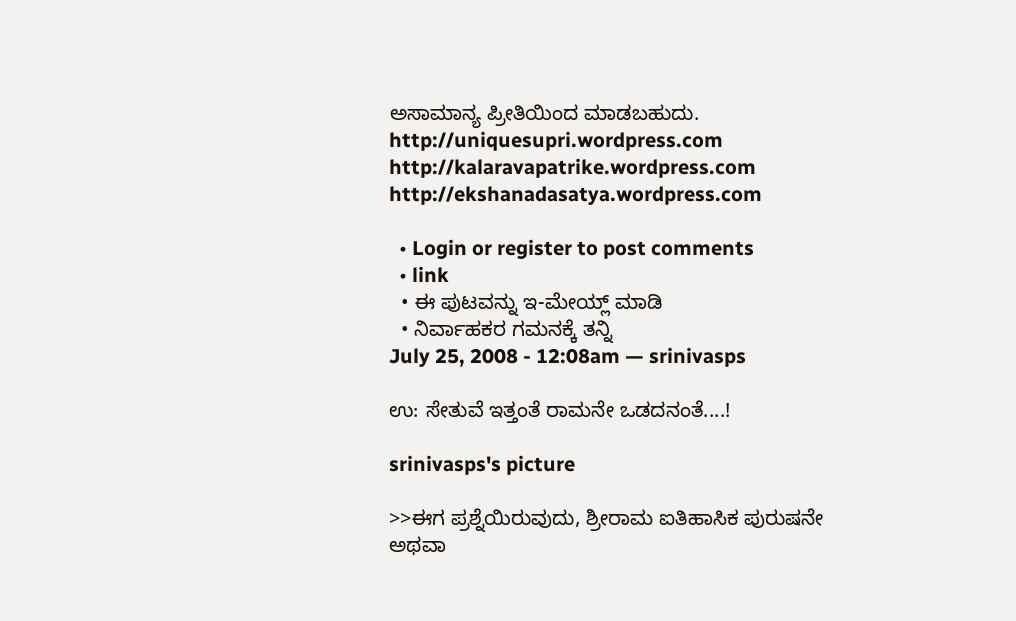ಅಸಾಮಾನ್ಯ ಪ್ರೀತಿಯಿಂದ ಮಾಡಬಹುದು.
http://uniquesupri.wordpress.com
http://kalaravapatrike.wordpress.com
http://ekshanadasatya.wordpress.com

  • Login or register to post comments
  • link
  • ಈ ಪುಟವನ್ನು ಇ-ಮೇಯ್ಲ್ ಮಾಡಿ
  • ನಿರ್ವಾಹಕರ ಗಮನಕ್ಕೆ ತನ್ನಿ
July 25, 2008 - 12:08am — srinivasps

ಉ: ಸೇತುವೆ ಇತ್ತಂತೆ ರಾಮನೇ ಒಡದನಂತೆ....!

srinivasps's picture

>>ಈಗ ಪ್ರಶ್ನೆಯಿರುವುದು, ಶ್ರೀರಾಮ ಐತಿಹಾಸಿಕ ಪುರುಷನೇ ಅಥವಾ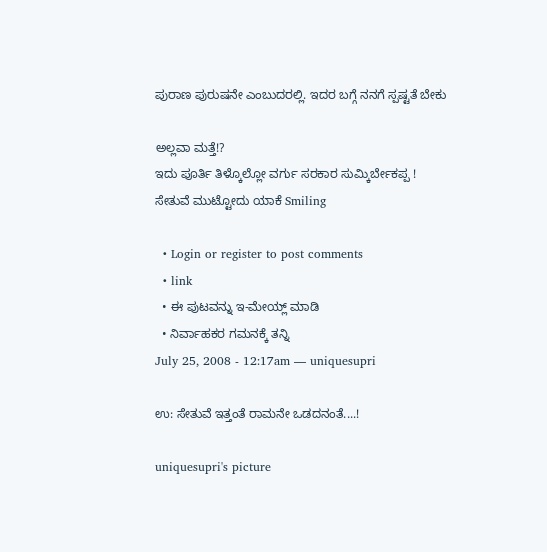ಪುರಾಣ ಪುರುಷನೇ ಎಂಬುದರಲ್ಲಿ. ಇದರ ಬಗ್ಗೆ ನನಗೆ ಸ್ಪಷ್ಟತೆ ಬೇಕು

ಅಲ್ಲವಾ ಮತ್ತೆ!?
ಇದು ಪೂರ್ತಿ ತಿಳ್ಕೊಲ್ಲೋ ವರ್ಗು ಸರಕಾರ ಸುಮ್ಕಿರ್ಬೇಕಪ್ಪ !
ಸೇತುವೆ ಮುಟ್ಟೋದು ಯಾಕೆ Smiling

  • Login or register to post comments
  • link
  • ಈ ಪುಟವನ್ನು ಇ-ಮೇಯ್ಲ್ ಮಾಡಿ
  • ನಿರ್ವಾಹಕರ ಗಮನಕ್ಕೆ ತನ್ನಿ
July 25, 2008 - 12:17am — uniquesupri

ಉ: ಸೇತುವೆ ಇತ್ತಂತೆ ರಾಮನೇ ಒಡದನಂತೆ....!

uniquesupri's picture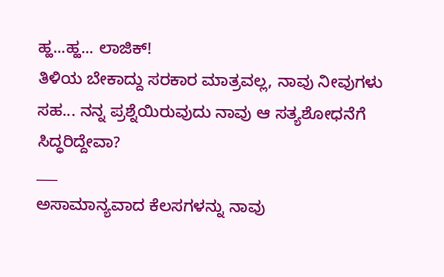ಹ್ಹ...ಹ್ಹ... ಲಾಜಿಕ್!
ತಿಳಿಯ ಬೇಕಾದ್ದು ಸರಕಾರ ಮಾತ್ರವಲ್ಲ, ನಾವು ನೀವುಗಳು ಸಹ... ನನ್ನ ಪ್ರಶ್ನೆಯಿರುವುದು ನಾವು ಆ ಸತ್ಯಶೋಧನೆಗೆ ಸಿದ್ಧರಿದ್ದೇವಾ?
___
ಅಸಾಮಾನ್ಯವಾದ ಕೆಲಸಗಳನ್ನು ನಾವು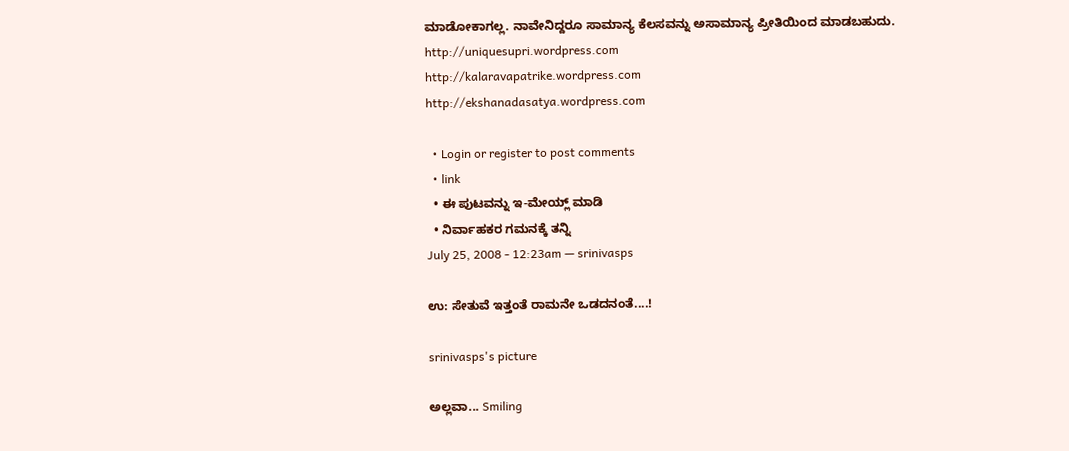ಮಾಡೋಕಾಗಲ್ಲ. ನಾವೇನಿದ್ದರೂ ಸಾಮಾನ್ಯ ಕೆಲಸವನ್ನು ಅಸಾಮಾನ್ಯ ಪ್ರೀತಿಯಿಂದ ಮಾಡಬಹುದು.
http://uniquesupri.wordpress.com
http://kalaravapatrike.wordpress.com
http://ekshanadasatya.wordpress.com

  • Login or register to post comments
  • link
  • ಈ ಪುಟವನ್ನು ಇ-ಮೇಯ್ಲ್ ಮಾಡಿ
  • ನಿರ್ವಾಹಕರ ಗಮನಕ್ಕೆ ತನ್ನಿ
July 25, 2008 - 12:23am — srinivasps

ಉ: ಸೇತುವೆ ಇತ್ತಂತೆ ರಾಮನೇ ಒಡದನಂತೆ....!

srinivasps's picture

ಅಲ್ಲವಾ... Smiling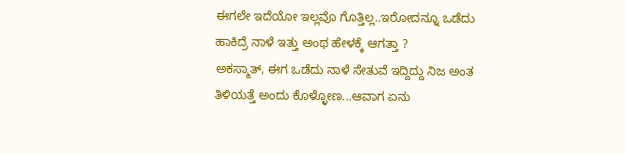ಈಗಲೇ ಇದೆಯೋ ಇಲ್ಲವೊ ಗೊತ್ತಿಲ್ಲ..ಇರೋದನ್ನೂ ಒಡೆದು ಹಾಕಿದ್ರೆ ನಾಳೆ ಇತ್ತು ಅಂಥ ಹೇಳಕ್ಕೆ ಆಗತ್ತಾ ?
ಅಕಸ್ಮಾತ್, ಈಗ ಒಡೆದು ನಾಳೆ ಸೇತುವೆ ಇದ್ದಿದ್ದು ನಿಜ ಅಂತ ತಿಳಿಯತ್ತೆ ಅಂದು ಕೊಳ್ಳೋಣ...ಆವಾಗ ಏನು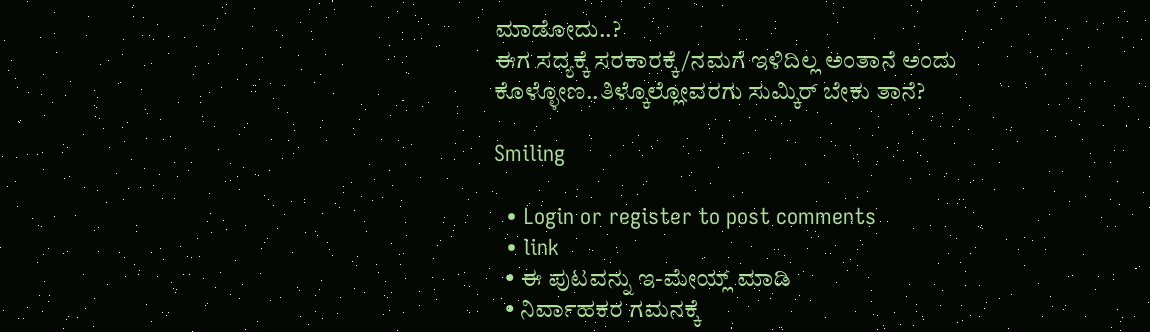ಮಾಡೋದು..?
ಈಗ ಸದ್ಯಕ್ಕೆ ಸರಕಾರಕ್ಕೆ/ನಮಗೆ ಇಳಿದಿಲ್ಲ ಅಂತಾನೆ ಅಂದು ಕೊಳ್ಳೋಣ..ತಿಳ್ಕೊಲ್ಲೋವರಗು ಸುಮ್ಕಿರ್ ಬೇಕು ತಾನೆ?

Smiling

  • Login or register to post comments
  • link
  • ಈ ಪುಟವನ್ನು ಇ-ಮೇಯ್ಲ್ ಮಾಡಿ
  • ನಿರ್ವಾಹಕರ ಗಮನಕ್ಕೆ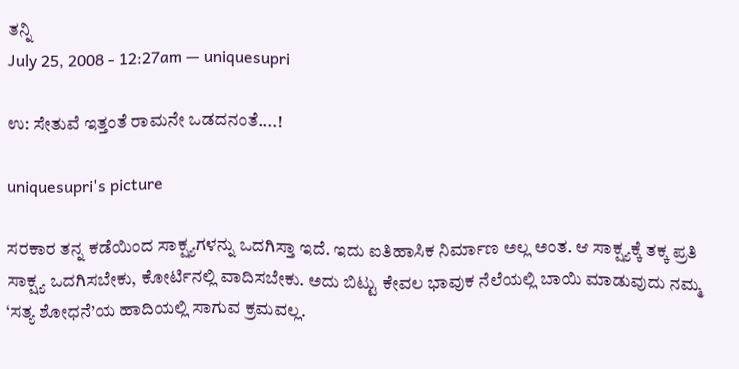ತನ್ನಿ
July 25, 2008 - 12:27am — uniquesupri

ಉ: ಸೇತುವೆ ಇತ್ತಂತೆ ರಾಮನೇ ಒಡದನಂತೆ....!

uniquesupri's picture

ಸರಕಾರ ತನ್ನ ಕಡೆಯಿಂದ ಸಾಕ್ಷ್ಯಗಳನ್ನು ಒದಗಿಸ್ತಾ ಇದೆ. ಇದು ಐತಿಹಾಸಿಕ ನಿರ್ಮಾಣ ಅಲ್ಲ ಅಂತ. ಆ ಸಾಕ್ಷ್ಯಕ್ಕೆ ತಕ್ಕ ಪ್ರತಿ ಸಾಕ್ಷ್ಯ ಒದಗಿಸಬೇಕು, ಕೋರ್ಟಿನಲ್ಲಿ ವಾದಿಸಬೇಕು. ಅದು ಬಿಟ್ಟು ಕೇವಲ ಭಾವುಕ ನೆಲೆಯಲ್ಲಿ ಬಾಯಿ ಮಾಡುವುದು ನಮ್ಮ ‘ಸತ್ಯ ಶೋಧನೆ’ಯ ಹಾದಿಯಲ್ಲಿ ಸಾಗುವ ಕ್ರಮವಲ್ಲ.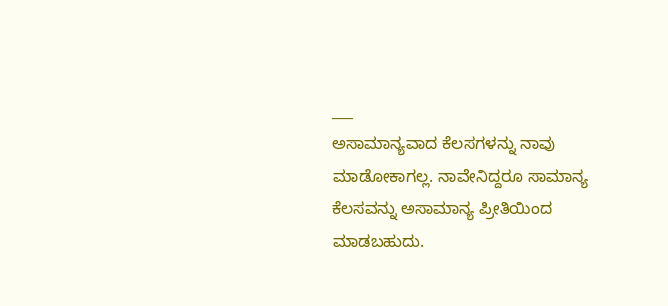___
ಅಸಾಮಾನ್ಯವಾದ ಕೆಲಸಗಳನ್ನು ನಾವು ಮಾಡೋಕಾಗಲ್ಲ. ನಾವೇನಿದ್ದರೂ ಸಾಮಾನ್ಯ ಕೆಲಸವನ್ನು ಅಸಾಮಾನ್ಯ ಪ್ರೀತಿಯಿಂದ ಮಾಡಬಹುದು.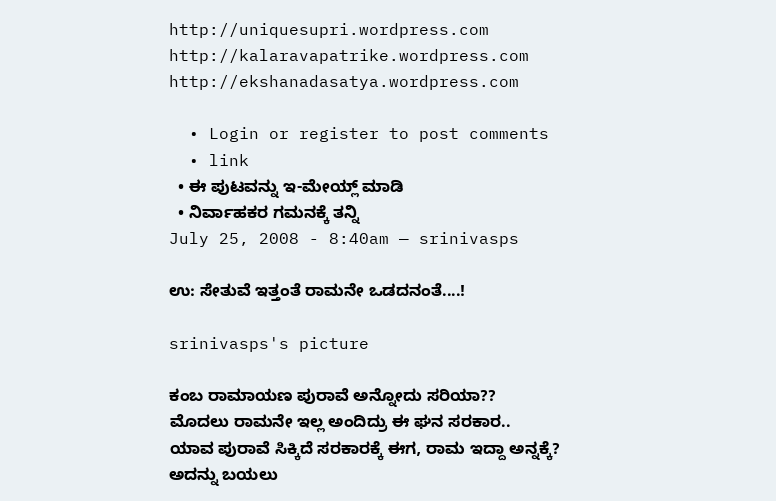http://uniquesupri.wordpress.com
http://kalaravapatrike.wordpress.com
http://ekshanadasatya.wordpress.com

  • Login or register to post comments
  • link
  • ಈ ಪುಟವನ್ನು ಇ-ಮೇಯ್ಲ್ ಮಾಡಿ
  • ನಿರ್ವಾಹಕರ ಗಮನಕ್ಕೆ ತನ್ನಿ
July 25, 2008 - 8:40am — srinivasps

ಉ: ಸೇತುವೆ ಇತ್ತಂತೆ ರಾಮನೇ ಒಡದನಂತೆ....!

srinivasps's picture

ಕಂಬ ರಾಮಾಯಣ ಪುರಾವೆ ಅನ್ನೋದು ಸರಿಯಾ??
ಮೊದಲು ರಾಮನೇ ಇಲ್ಲ ಅಂದಿದ್ರು ಈ ಘನ ಸರಕಾರ..
ಯಾವ ಪುರಾವೆ ಸಿಕ್ಕಿದೆ ಸರಕಾರಕ್ಕೆ ಈಗ, ರಾಮ ಇದ್ದಾ ಅನ್ನಕ್ಕೆ?
ಅದನ್ನು ಬಯಲು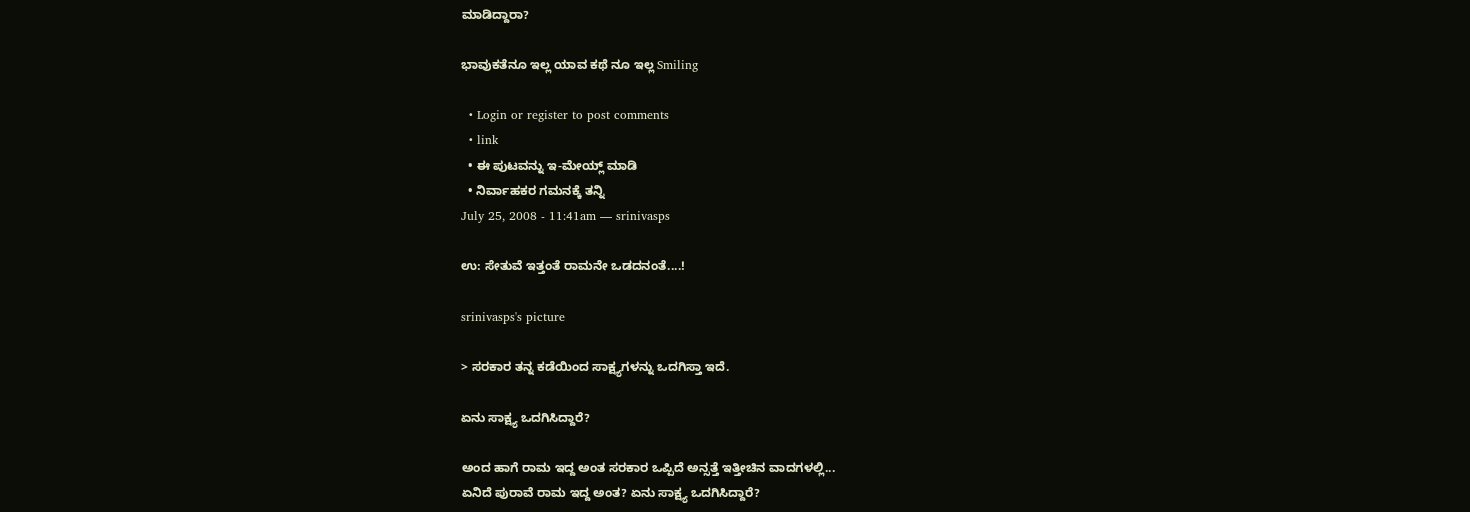ಮಾಡಿದ್ದಾರಾ?

ಭಾವುಕತೆನೂ ಇಲ್ಲ ಯಾವ ಕಥೆ ನೂ ಇಲ್ಲ Smiling

  • Login or register to post comments
  • link
  • ಈ ಪುಟವನ್ನು ಇ-ಮೇಯ್ಲ್ ಮಾಡಿ
  • ನಿರ್ವಾಹಕರ ಗಮನಕ್ಕೆ ತನ್ನಿ
July 25, 2008 - 11:41am — srinivasps

ಉ: ಸೇತುವೆ ಇತ್ತಂತೆ ರಾಮನೇ ಒಡದನಂತೆ....!

srinivasps's picture

> ಸರಕಾರ ತನ್ನ ಕಡೆಯಿಂದ ಸಾಕ್ಷ್ಯಗಳನ್ನು ಒದಗಿಸ್ತಾ ಇದೆ.

ಏನು ಸಾಕ್ಷ್ಯ ಒದಗಿಸಿದ್ದಾರೆ?

ಅಂದ ಹಾಗೆ ರಾಮ ಇದ್ದ ಅಂತ ಸರಕಾರ ಒಪ್ಪಿದೆ ಅನ್ಸತ್ತೆ ಇತ್ತೀಚಿನ ವಾದಗಳಲ್ಲಿ...
ಏನಿದೆ ಪುರಾವೆ ರಾಮ ಇದ್ದ ಅಂತ? ಏನು ಸಾಕ್ಷ್ಯ ಒದಗಿಸಿದ್ದಾರೆ?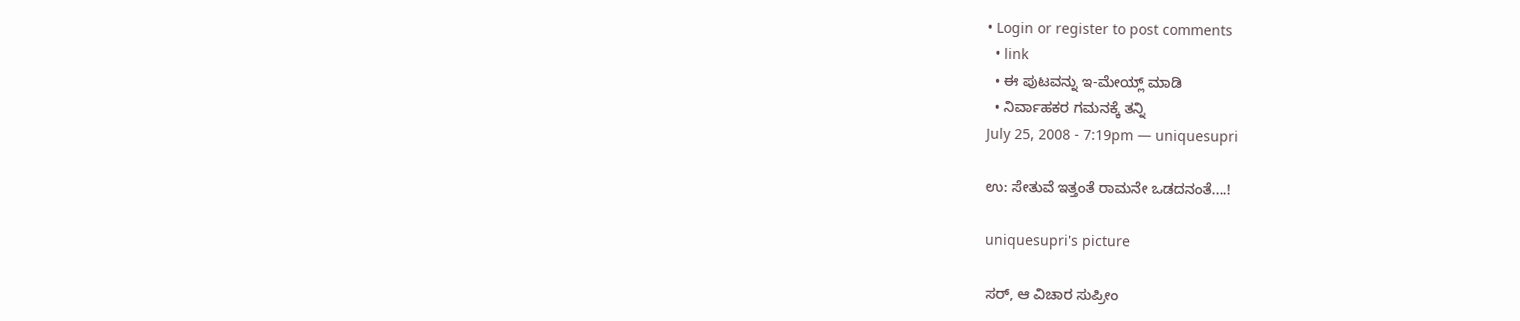• Login or register to post comments
  • link
  • ಈ ಪುಟವನ್ನು ಇ-ಮೇಯ್ಲ್ ಮಾಡಿ
  • ನಿರ್ವಾಹಕರ ಗಮನಕ್ಕೆ ತನ್ನಿ
July 25, 2008 - 7:19pm — uniquesupri

ಉ: ಸೇತುವೆ ಇತ್ತಂತೆ ರಾಮನೇ ಒಡದನಂತೆ....!

uniquesupri's picture

ಸರ್, ಆ ವಿಚಾರ ಸುಪ್ರೀಂ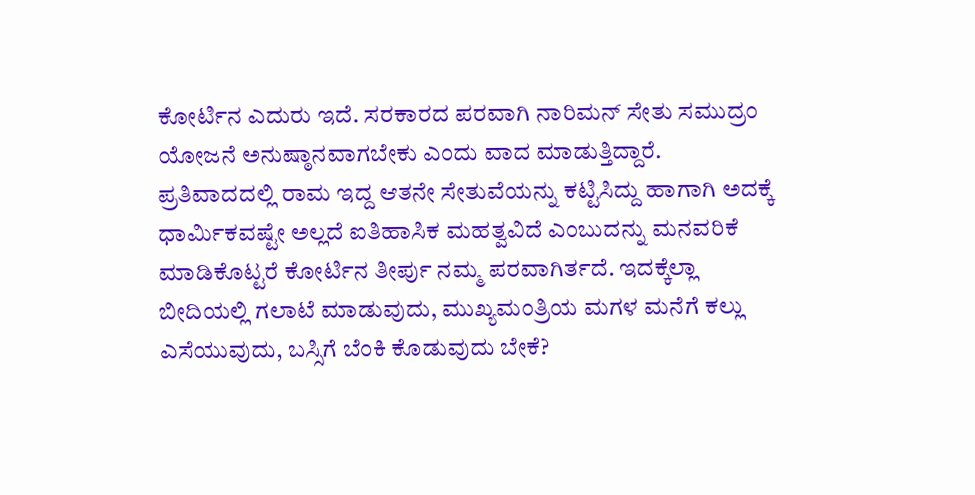ಕೋರ್ಟಿನ ಎದುರು ಇದೆ. ಸರಕಾರದ ಪರವಾಗಿ ನಾರಿಮನ್ ಸೇತು ಸಮುದ್ರಂ ಯೋಜನೆ ಅನುಷ್ಠಾನವಾಗಬೇಕು ಎಂದು ವಾದ ಮಾಡುತ್ತಿದ್ದಾರೆ. ಪ್ರತಿವಾದದಲ್ಲಿ ರಾಮ ಇದ್ದ ಆತನೇ ಸೇತುವೆಯನ್ನು ಕಟ್ಟಿಸಿದ್ದು ಹಾಗಾಗಿ ಅದಕ್ಕೆ ಧಾರ್ಮಿಕವಷ್ಟೇ ಅಲ್ಲದೆ ಐತಿಹಾಸಿಕ ಮಹತ್ವವಿದೆ ಎಂಬುದನ್ನು ಮನವರಿಕೆ ಮಾಡಿಕೊಟ್ಟರೆ ಕೋರ್ಟಿನ ತೀರ್ಪು ನಮ್ಮ ಪರವಾಗಿರ್ತದೆ. ಇದಕ್ಕೆಲ್ಲಾ ಬೀದಿಯಲ್ಲಿ ಗಲಾಟೆ ಮಾಡುವುದು, ಮುಖ್ಯಮಂತ್ರಿಯ ಮಗಳ ಮನೆಗೆ ಕಲ್ಲು ಎಸೆಯುವುದು, ಬಸ್ಸಿಗೆ ಬೆಂಕಿ ಕೊಡುವುದು ಬೇಕೆ?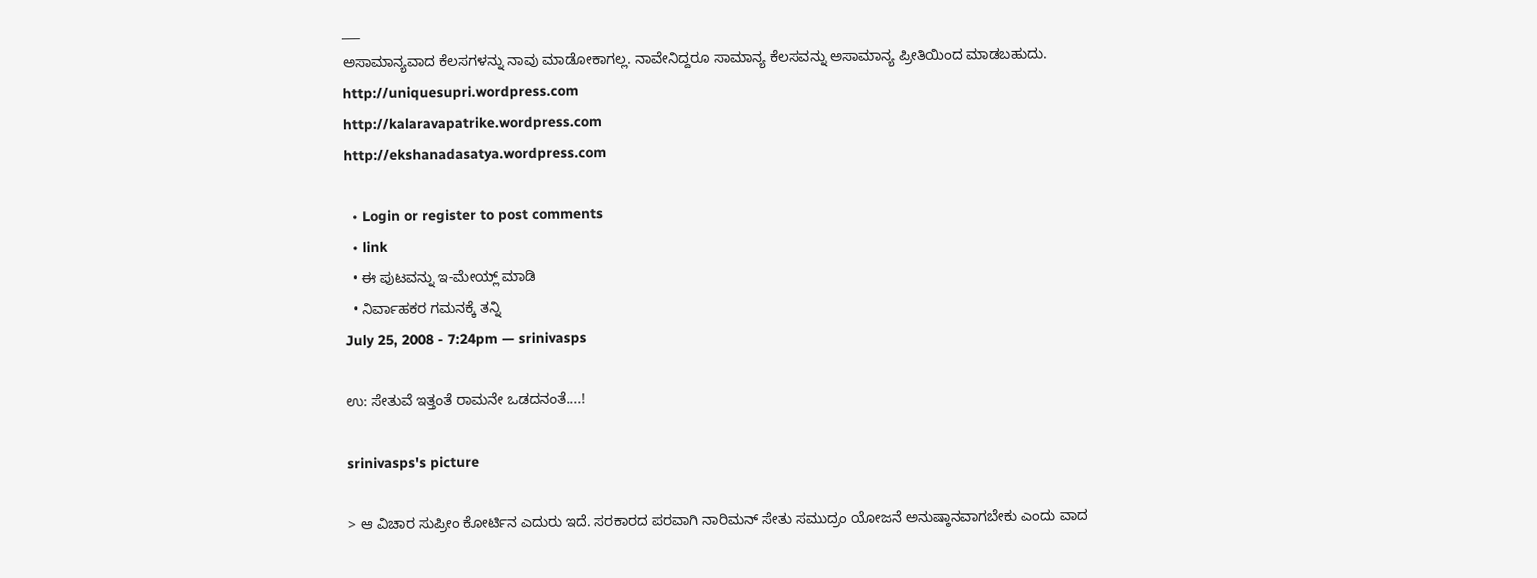___
ಅಸಾಮಾನ್ಯವಾದ ಕೆಲಸಗಳನ್ನು ನಾವು ಮಾಡೋಕಾಗಲ್ಲ. ನಾವೇನಿದ್ದರೂ ಸಾಮಾನ್ಯ ಕೆಲಸವನ್ನು ಅಸಾಮಾನ್ಯ ಪ್ರೀತಿಯಿಂದ ಮಾಡಬಹುದು.
http://uniquesupri.wordpress.com
http://kalaravapatrike.wordpress.com
http://ekshanadasatya.wordpress.com

  • Login or register to post comments
  • link
  • ಈ ಪುಟವನ್ನು ಇ-ಮೇಯ್ಲ್ ಮಾಡಿ
  • ನಿರ್ವಾಹಕರ ಗಮನಕ್ಕೆ ತನ್ನಿ
July 25, 2008 - 7:24pm — srinivasps

ಉ: ಸೇತುವೆ ಇತ್ತಂತೆ ರಾಮನೇ ಒಡದನಂತೆ....!

srinivasps's picture

> ಆ ವಿಚಾರ ಸುಪ್ರೀಂ ಕೋರ್ಟಿನ ಎದುರು ಇದೆ. ಸರಕಾರದ ಪರವಾಗಿ ನಾರಿಮನ್ ಸೇತು ಸಮುದ್ರಂ ಯೋಜನೆ ಅನುಷ್ಠಾನವಾಗಬೇಕು ಎಂದು ವಾದ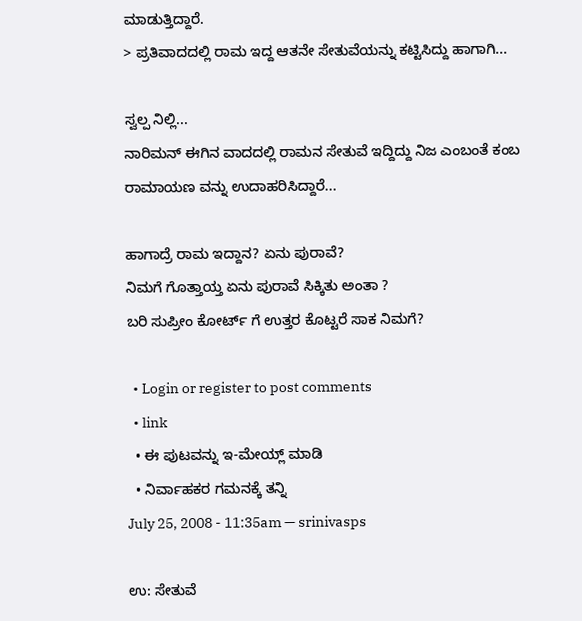ಮಾಡುತ್ತಿದ್ದಾರೆ.
> ಪ್ರತಿವಾದದಲ್ಲಿ ರಾಮ ಇದ್ದ ಆತನೇ ಸೇತುವೆಯನ್ನು ಕಟ್ಟಿಸಿದ್ದು ಹಾಗಾಗಿ...

ಸ್ವಲ್ಪ ನಿಲ್ಲಿ...
ನಾರಿಮನ್ ಈಗಿನ ವಾದದಲ್ಲಿ ರಾಮನ ಸೇತುವೆ ಇದ್ದಿದ್ದು ನಿಜ ಎಂಬಂತೆ ಕಂಬ ರಾಮಾಯಣ ವನ್ನು ಉದಾಹರಿಸಿದ್ದಾರೆ...

ಹಾಗಾದ್ರೆ ರಾಮ ಇದ್ದಾನ? ಏನು ಪುರಾವೆ?
ನಿಮಗೆ ಗೊತ್ತಾಯ್ತ ಏನು ಪುರಾವೆ ಸಿಕ್ಕಿತು ಅಂತಾ ?
ಬರಿ ಸುಪ್ರೀಂ ಕೋರ್ಟ್ ಗೆ ಉತ್ತರ ಕೊಟ್ಟರೆ ಸಾಕ ನಿಮಗೆ?

  • Login or register to post comments
  • link
  • ಈ ಪುಟವನ್ನು ಇ-ಮೇಯ್ಲ್ ಮಾಡಿ
  • ನಿರ್ವಾಹಕರ ಗಮನಕ್ಕೆ ತನ್ನಿ
July 25, 2008 - 11:35am — srinivasps

ಉ: ಸೇತುವೆ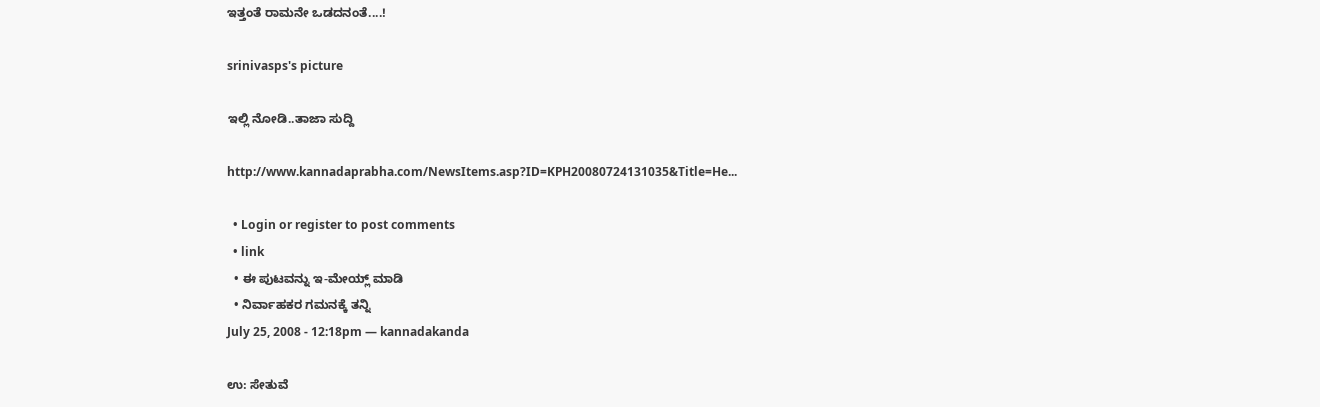ಇತ್ತಂತೆ ರಾಮನೇ ಒಡದನಂತೆ....!

srinivasps's picture

ಇಲ್ಲಿ ನೋಡಿ..ತಾಜಾ ಸುದ್ದಿ

http://www.kannadaprabha.com/NewsItems.asp?ID=KPH20080724131035&Title=He...

  • Login or register to post comments
  • link
  • ಈ ಪುಟವನ್ನು ಇ-ಮೇಯ್ಲ್ ಮಾಡಿ
  • ನಿರ್ವಾಹಕರ ಗಮನಕ್ಕೆ ತನ್ನಿ
July 25, 2008 - 12:18pm — kannadakanda

ಉ: ಸೇತುವೆ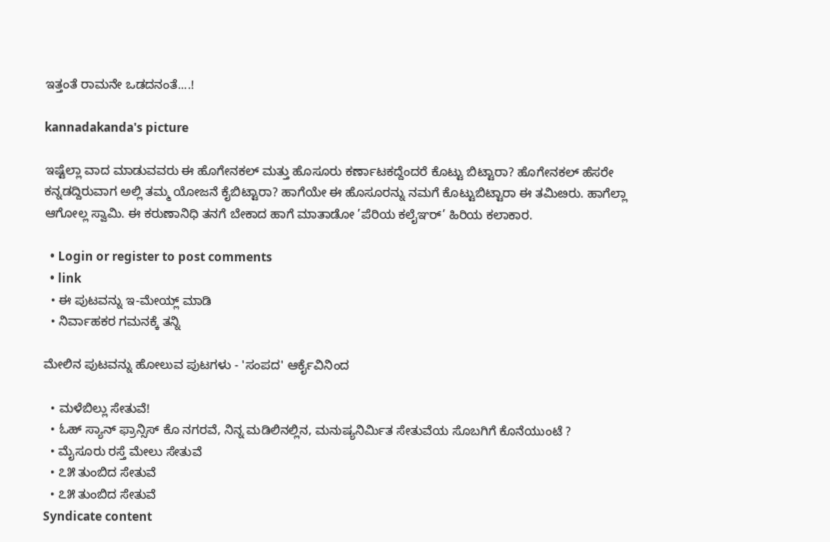ಇತ್ತಂತೆ ರಾಮನೇ ಒಡದನಂತೆ....!

kannadakanda's picture

ಇಷ್ಟೆಲ್ಲಾ ವಾದ ಮಾಡುವವರು ಈ ಹೊಗೇನಕಲ್ ಮತ್ತು ಹೊಸೂರು ಕರ್ಣಾಟಕದ್ದೆಂದರೆ ಕೊಟ್ಟು ಬಿಟ್ಟಾರಾ? ಹೊಗೇನಕಲ್ ಹೆಸರೇ ಕನ್ನಡದ್ದಿರುವಾಗ ಅಲ್ಲಿ ತಮ್ಮ ಯೋಜನೆ ಕೈಬಿಟ್ಟಾರಾ? ಹಾಗೆಯೇ ಈ ಹೊಸೂರನ್ನು ನಮಗೆ ಕೊಟ್ಟುಬಿಟ್ಟಾರಾ ಈ ತಮಿೞರು. ಹಾಗೆಲ್ಲಾ ಆಗೋಲ್ಲ ಸ್ವಾಮಿ. ಈ ಕರುಣಾನಿಧಿ ತನಗೆ ಬೇಕಾದ ಹಾಗೆ ಮಾತಾಡೋ ’ಪೆರಿಯ ಕಲೈಞರ್’ ಹಿರಿಯ ಕಲಾಕಾರ.

  • Login or register to post comments
  • link
  • ಈ ಪುಟವನ್ನು ಇ-ಮೇಯ್ಲ್ ಮಾಡಿ
  • ನಿರ್ವಾಹಕರ ಗಮನಕ್ಕೆ ತನ್ನಿ

ಮೇಲಿನ ಪುಟವನ್ನು ಹೋಲುವ ಪುಟಗಳು - 'ಸಂಪದ' ಆರ್ಕೈವಿನಿಂದ

  • ಮಳೆಬಿಲ್ಲು ಸೇತುವೆ!
  • ಓಹ್ ಸ್ಯಾನ್ ಫ್ರಾನ್ಸಿಸ್ ಕೊ ನಗರವೆ, ನಿನ್ನ ಮಡಿಲಿನಲ್ಲಿನ, ಮನುಷ್ಯನಿರ್ಮಿತ ಸೇತುವೆಯ ಸೊಬಗಿಗೆ ಕೊನೆಯುಂಟೆ ?
  • ಮೈಸೂರು ರಸ್ತೆ ಮೇಲು ಸೇತುವೆ
  • ೭೫ ತುಂಬಿದ ಸೇತುವೆ
  • ೭೫ ತುಂಬಿದ ಸೇತುವೆ
Syndicate content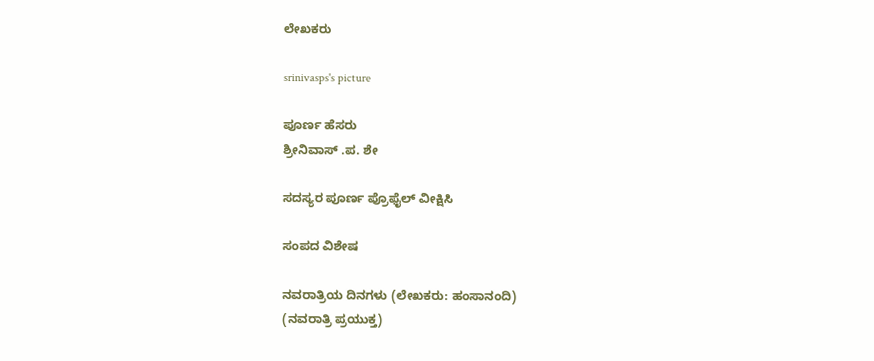ಲೇಖಕರು

srinivasps's picture

ಪೂರ್ಣ ಹೆಸರು
ಶ್ರೀನಿವಾಸ್ .ಪ. ಶೇ

ಸದಸ್ಯರ ಪೂರ್ಣ ಪ್ರೊಫೈಲ್ ವೀಕ್ಷಿಸಿ

ಸಂಪದ ವಿಶೇಷ

ನವರಾತ್ರಿಯ ದಿನಗಳು (ಲೇಖಕರು: ಹಂಸಾನಂದಿ)
(ನವರಾತ್ರಿ ಪ್ರಯುಕ್ತ)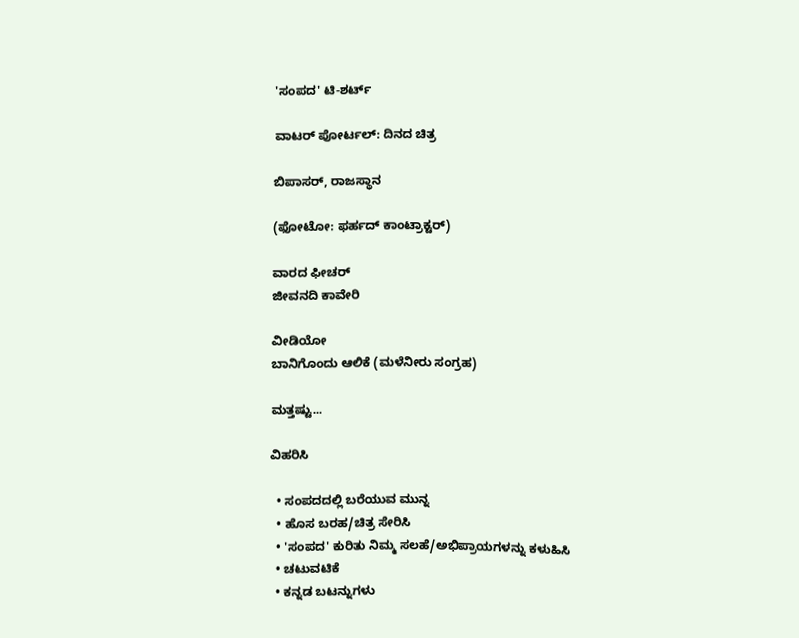'ಸಂಪದ' ಟಿ-ಶರ್ಟ್

ವಾಟರ್ ಪೋರ್ಟಲ್: ದಿನದ ಚಿತ್ರ

ಬಿಪಾಸರ್, ರಾಜಸ್ಥಾನ

(ಫೋಟೋ: ಫರ್ಹದ್ ಕಾಂಟ್ರಾಕ್ಟರ್)

ವಾರದ ಫೀಚರ್
ಜೀವನದಿ ಕಾವೇರಿ

ವೀಡಿಯೋ
ಬಾನಿಗೊಂದು ಆಲಿಕೆ (ಮಳೆನೀರು ಸಂಗ್ರಹ)

ಮತ್ತಷ್ಟು...

ವಿಹರಿಸಿ

  • ಸಂಪದದಲ್ಲಿ ಬರೆಯುವ ಮುನ್ನ
  • ಹೊಸ ಬರಹ/ಚಿತ್ರ ಸೇರಿಸಿ
  • 'ಸಂಪದ' ಕುರಿತು ನಿಮ್ಮ ಸಲಹೆ/ಅಭಿಪ್ರಾಯಗಳನ್ನು ಕಳುಹಿಸಿ
  • ಚಟುವಟಿಕೆ
  • ಕನ್ನಡ ಬಟನ್ನುಗಳು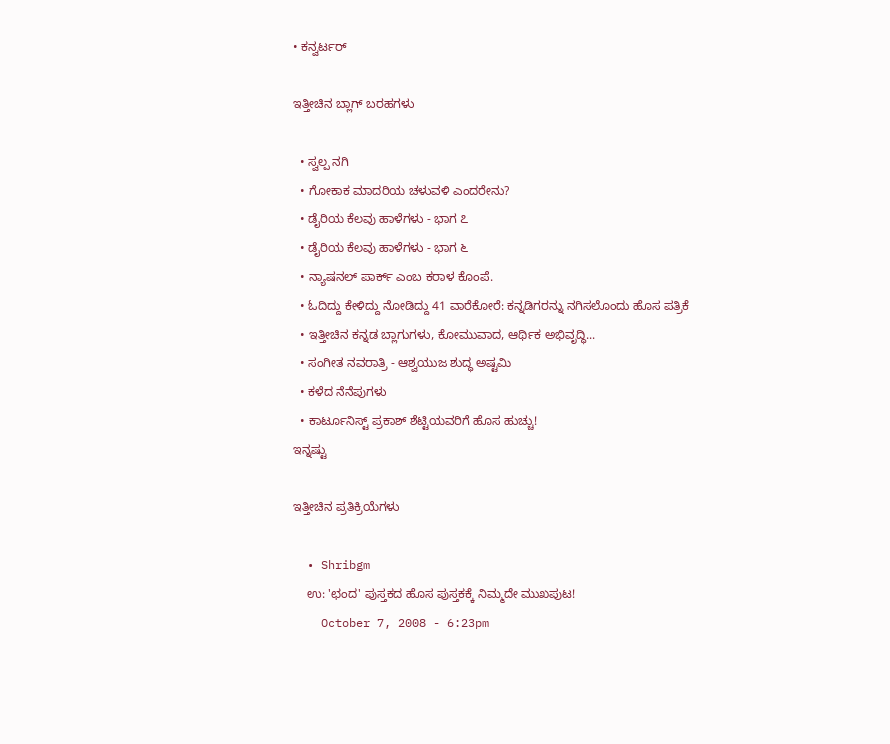• ಕನ್ವರ್ಟರ್

ಇತ್ತೀಚಿನ ಬ್ಲಾಗ್ ಬರಹಗಳು

  • ಸ್ವಲ್ಪ ನಗಿ
  • ಗೋಕಾಕ ಮಾದರಿಯ ಚಳುವಳಿ ಎಂದರೇನು?
  • ಡೈರಿಯ ಕೆಲವು ಹಾಳೆಗಳು - ಭಾಗ ೭
  • ಡೈರಿಯ ಕೆಲವು ಹಾಳೆಗಳು - ಭಾಗ ೬
  • ನ್ಯಾಷನಲ್ ಪಾರ್ಕ್ ಎಂಬ ಕರಾಳ ಕೊಂಪೆ.
  • ಓದಿದ್ದು ಕೇಳಿದ್ದು ನೋಡಿದ್ದು 41 ವಾರೆಕೋರೆ: ಕನ್ನಡಿಗರನ್ನು ನಗಿಸಲೊಂದು ಹೊಸ ಪತ್ರಿಕೆ
  • ಇತ್ತೀಚಿನ ಕನ್ನಡ ಬ್ಲಾಗುಗಳು, ಕೋಮುವಾದ, ಆರ್ಥಿಕ ಅಭಿವೃದ್ಧಿ...
  • ಸಂಗೀತ ನವರಾತ್ರಿ - ಆಶ್ವಯುಜ ಶುದ್ಧ ಅಷ್ಟಮಿ
  • ಕಳೆದ ನೆನೆಪುಗಳು
  • ಕಾರ್ಟೂನಿಸ್ಟ್ ಪ್ರಕಾಶ್ ಶೆಟ್ಟಿಯವರಿಗೆ ಹೊಸ ಹುಚ್ಚು!
ಇನ್ನಷ್ಟು

ಇತ್ತೀಚಿನ ಪ್ರತಿಕ್ರಿಯೆಗಳು

  • Shribgm
    ಉ: 'ಛಂದ' ಪುಸ್ತಕದ ಹೊಸ ಪುಸ್ತಕಕ್ಕೆ ನಿಮ್ಮದೇ ಮುಖಪುಟ!
    October 7, 2008 - 6:23pm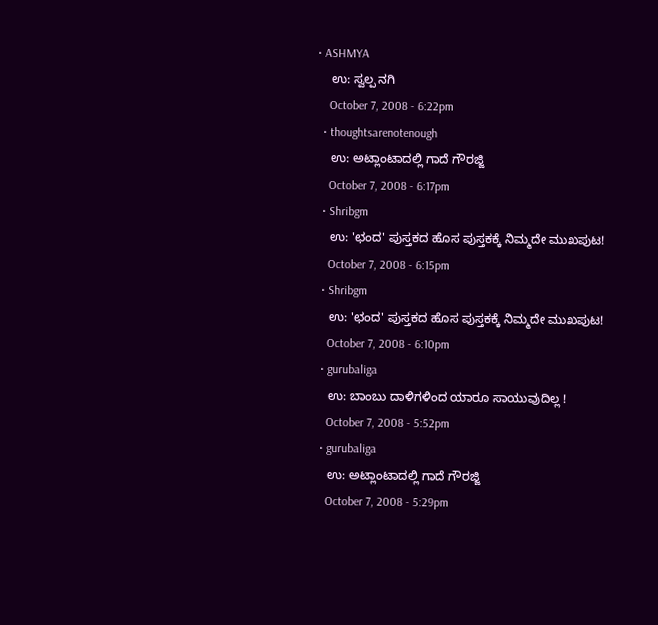• ASHMYA
    ಉ: ಸ್ವಲ್ಪ ನಗಿ
    October 7, 2008 - 6:22pm
  • thoughtsarenotenough
    ಉ: ಅಟ್ಲಾಂಟಾದಲ್ಲಿ ಗಾದೆ ಗೌರಜ್ಜಿ
    October 7, 2008 - 6:17pm
  • Shribgm
    ಉ: 'ಛಂದ' ಪುಸ್ತಕದ ಹೊಸ ಪುಸ್ತಕಕ್ಕೆ ನಿಮ್ಮದೇ ಮುಖಪುಟ!
    October 7, 2008 - 6:15pm
  • Shribgm
    ಉ: 'ಛಂದ' ಪುಸ್ತಕದ ಹೊಸ ಪುಸ್ತಕಕ್ಕೆ ನಿಮ್ಮದೇ ಮುಖಪುಟ!
    October 7, 2008 - 6:10pm
  • gurubaliga
    ಉ: ಬಾಂಬು ದಾಳಿಗಳಿಂದ ಯಾರೂ ಸಾಯುವುದಿಲ್ಲ !
    October 7, 2008 - 5:52pm
  • gurubaliga
    ಉ: ಅಟ್ಲಾಂಟಾದಲ್ಲಿ ಗಾದೆ ಗೌರಜ್ಜಿ
    October 7, 2008 - 5:29pm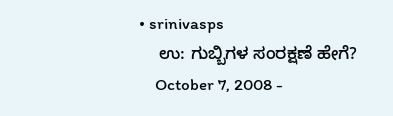• srinivasps
    ಉ: ಗುಬ್ಬಿಗಳ ಸಂರಕ್ಷಣೆ ಹೇಗೆ?
    October 7, 2008 -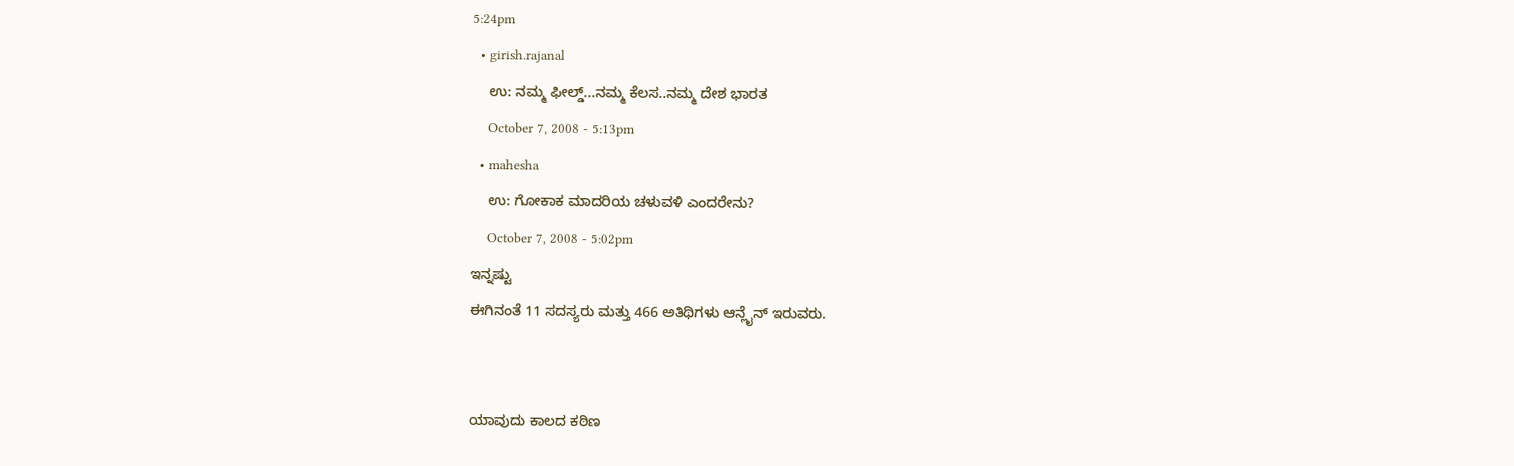5:24pm
  • girish.rajanal
    ಉ: ನಮ್ಮ ಫೀಲ್ಡ್...ನಮ್ಮ ಕೆಲಸ..ನಮ್ಮ ದೇಶ ಭಾರತ
    October 7, 2008 - 5:13pm
  • mahesha
    ಉ: ಗೋಕಾಕ ಮಾದರಿಯ ಚಳುವಳಿ ಎಂದರೇನು?
    October 7, 2008 - 5:02pm
ಇನ್ನಷ್ಟು
ಈಗಿನಂತೆ 11 ಸದಸ್ಯರು ಮತ್ತು 466 ಅತಿಥಿಗಳು ಆನ್ಲೈನ್ ಇರುವರು.


ಯಾವುದು ಕಾಲದ ಕಠಿಣ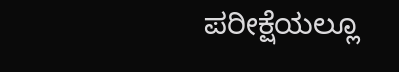ಪರೀಕ್ಷೆಯಲ್ಲೂ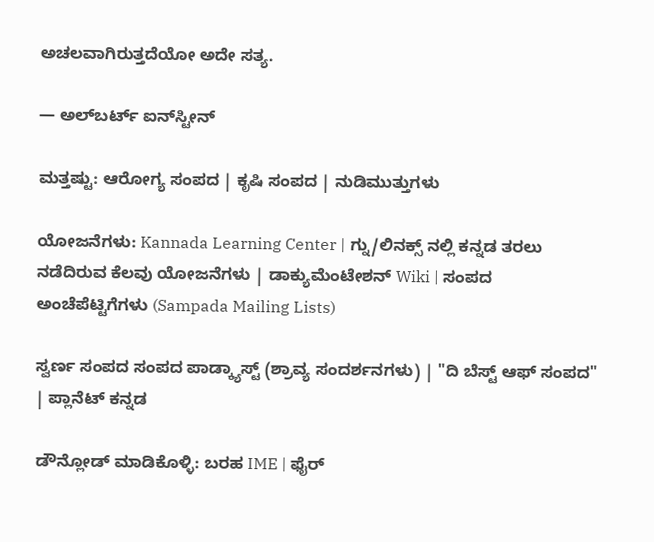ಅಚಲವಾಗಿರುತ್ತದೆಯೋ ಅದೇ ಸತ್ಯ.

— ಅಲ್‌ಬರ್ಟ್ ಐನ್‌ಸ್ಟೀನ್

ಮತ್ತಷ್ಟು: ಆರೋಗ್ಯ ಸಂಪದ | ಕೃಷಿ ಸಂಪದ | ನುಡಿಮುತ್ತುಗಳು

ಯೋಜನೆಗಳು: Kannada Learning Center | ಗ್ನು/ಲಿನಕ್ಸ್ ನಲ್ಲಿ ಕನ್ನಡ ತರಲು ನಡೆದಿರುವ ಕೆಲವು ಯೋಜನೆಗಳು | ಡಾಕ್ಯುಮೆಂಟೇಶನ್ Wiki | ಸಂಪದ ಅಂಚೆಪೆಟ್ಟಿಗೆಗಳು (Sampada Mailing Lists)

ಸ್ವರ್ಣ ಸಂಪದ ಸಂಪದ ಪಾಡ್ಕ್ಯಾಸ್ಟ್ (ಶ್ರಾವ್ಯ ಸಂದರ್ಶನಗಳು) | "ದಿ ಬೆಸ್ಟ್ ಆಫ್ ಸಂಪದ" | ಪ್ಲಾನೆಟ್ ಕನ್ನಡ

ಡೌನ್ಲೋಡ್ ಮಾಡಿಕೊಳ್ಳಿ: ಬರಹ IME | ಫೈರ್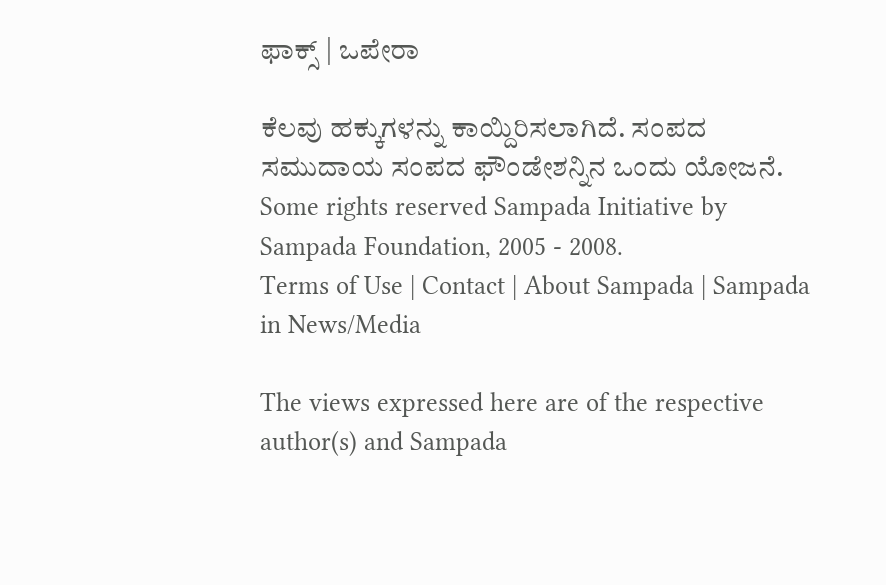ಫಾಕ್ಸ್ | ಒಪೇರಾ

ಕೆಲವು ಹಕ್ಕುಗಳನ್ನು ಕಾಯ್ದಿರಿಸಲಾಗಿದೆ. ಸಂಪದ ಸಮುದಾಯ ಸಂಪದ ಫೌಂಡೇಶನ್ನಿನ ಒಂದು ಯೋಜನೆ.
Some rights reserved Sampada Initiative by Sampada Foundation, 2005 - 2008.
Terms of Use | Contact | About Sampada | Sampada in News/Media

The views expressed here are of the respective author(s) and Sampada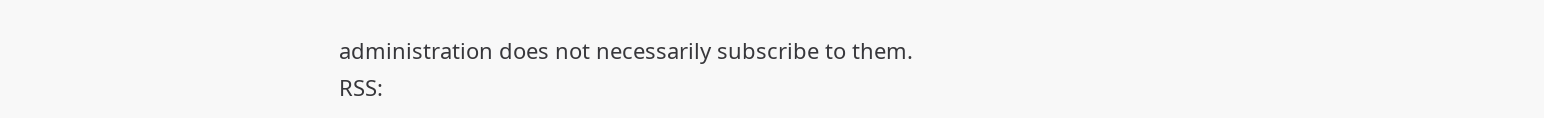administration does not necessarily subscribe to them.
RSS: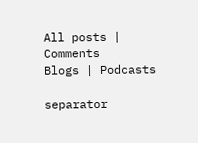All posts | Comments
Blogs | Podcasts

separator